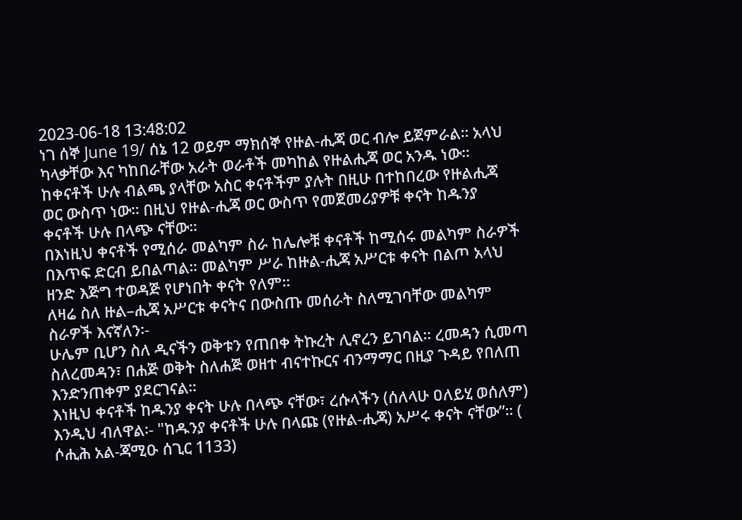2023-06-18 13:48:02
ነገ ሰኞ June 19/ ሰኔ 12 ወይም ማክሰኞ የዙል-ሒጃ ወር ብሎ ይጀምራል። አላህ ካላቃቸው እና ካከበራቸው አራት ወራቶች መካከል የዙልሒጃ ወር አንዱ ነው።
ከቀናቶች ሁሉ ብልጫ ያላቸው አስር ቀናቶችም ያሉት በዚሁ በተከበረው የዙልሒጃ ወር ውስጥ ነው። በዚህ የዙል-ሒጃ ወር ውስጥ የመጀመሪያዎቹ ቀናት ከዱንያ ቀናቶች ሁሉ በላጭ ናቸው።
በእነዚህ ቀናቶች የሚሰራ መልካም ስራ ከሌሎቹ ቀናቶች ከሚሰሩ መልካም ስራዎች በእጥፍ ድርብ ይበልጣል። መልካም ሥራ ከዙል-ሒጃ አሥርቱ ቀናት በልጦ አላህ ዘንድ እጅግ ተወዳጅ የሆነበት ቀናት የለም።
ለዛሬ ስለ ዙል–ሒጃ አሥርቱ ቀናትና በውስጡ መሰራት ስለሚገባቸው መልካም ስራዎች እናኛለን፡-
ሁሌም ቢሆን ስለ ዲናችን ወቅቱን የጠበቀ ትኩረት ሊኖረን ይገባል። ረመዳን ሲመጣ ስለረመዳን፣ በሐጅ ወቅት ስለሐጅ ወዘተ ብናተኩርና ብንማማር በዚያ ጉዳይ የበለጠ እንድንጠቀም ያደርገናል።
እነዚህ ቀናቶች ከዱንያ ቀናት ሁሉ በላጭ ናቸው፣ ረሱላችን (ሰለላሁ ዐለይሂ ወሰለም) እንዲህ ብለዋል፡- "ከዱንያ ቀናቶች ሁሉ በላጩ (የዙል-ሒጃ) አሥሩ ቀናት ናቸው”። ( ሶሒሕ አል-ጃሚዑ ሰጊር 1133)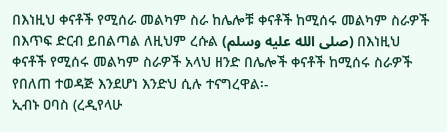በእነዚህ ቀናቶች የሚሰራ መልካም ስራ ከሌሎቹ ቀናቶች ከሚሰሩ መልካም ስራዎች በእጥፍ ድርብ ይበልጣል ለዚህም ረሱል (صلى الله عليه وسلم) በእነዚህ ቀናቶች የሚሰሩ መልካም ስራዎች አላህ ዘንድ በሌሎች ቀናቶች ከሚሰሩ ስራዎች የበለጠ ተወዳጅ እንደሆነ እንድህ ሲሉ ተናግረዋል፡-
ኢብኑ ዐባስ (ረዲየላሁ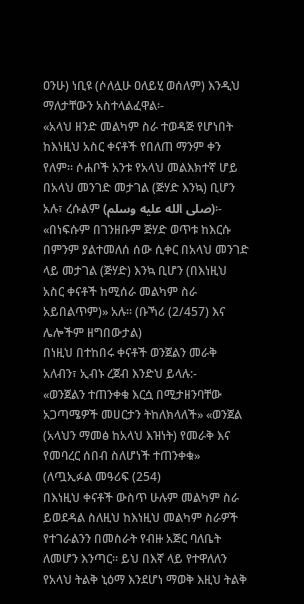ዐንሁ) ነቢዩ (ሶለሏሁ ዐለይሂ ወሰለም) እንዲህ ማለታቸውን አስተላልፈዋል፡-
«አላህ ዘንድ መልካም ስራ ተወዳጅ የሆነበት ከእነዚህ አስር ቀናቶች የበለጠ ማንም ቀን የለም። ሶሐቦች አንቱ የአላህ መልእክተኛ ሆይ በአላህ መንገድ መታገል (ጅሃድ እንኳ) ቢሆን አሉ፣ ረሱልም (صلى الله عليه وسلم)፡-
«በነፍሱም በገንዘቡም ጅሃድ ወጥቱ ከእርሱ በምንም ያልተመለሰ ሰው ሲቀር በአላህ መንገድ ላይ መታገል (ጅሃድ) እንኳ ቢሆን (በእነዚህ አስር ቀናቶች ከሚሰራ መልካም ስራ አይበልጥም)» አሉ። (ቡኻሪ (2/457) እና ሌሎችም ዘግበውታል)
በነዚህ በተከበሩ ቀናቶች ወንጀልን መራቅ አለብን፣ ኢብኑ ረጀብ እንድህ ይላሉ:-
«ወንጀልን ተጠንቀቁ እርሷ በሚታዘንባቸው አጋጣሜዎች መሀርታን ትከለክላለች» «ወንጀል (አላህን ማመፅ ከአላህ እዝነት) የመራቅ እና የመባረር ሰበብ ስለሆነች ተጠንቀቁ» (ለጧኢፉል መዓሪፍ (254)
በእነዚህ ቀናቶች ውስጥ ሁሉም መልካም ስራ ይወደዳል ስለዚህ ከእነዚህ መልካም ስራዎች የተገራልንን በመስራት የብዙ አጅር ባለቤት ለመሆን እንጣር። ይህ በእኛ ላይ የተዋለለን የአላህ ትልቅ ኒዕማ እንደሆነ ማወቅ እዚህ ትልቅ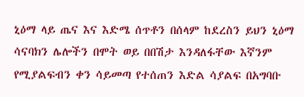ኒዕማ ላይ ጤና እና እድሜ ሰጥቶን በሰላም ከደረስን ይህን ኒዕማ ሳናባክን ሌሎችን በሞት ወይ በበሽታ እንዳለፋቸው እኛንም የሚያልፍብን ቀን ሳይመጣ የተሰጠን እድል ሳያልፍ በአግባቡ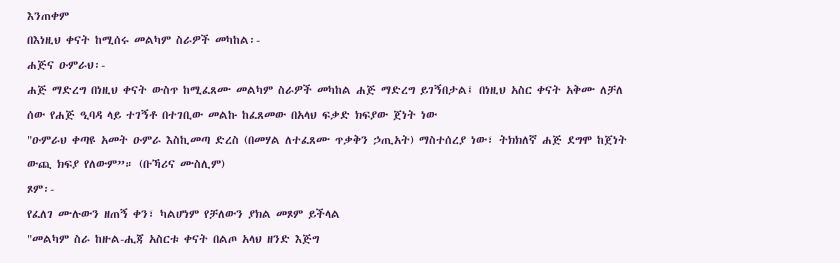እንጠቀም
በእነዚህ ቀናት ከሚሰሩ መልካም ስራዎች መካከል፡-
ሐጅና ዑምራህ፡-
ሐጅ ማድረግ በነዚህ ቀናት ውስጥ ከሚፈጸሙ መልካም ስራዎች መካከል ሐጅ ማድረግ ይገኝበታል፤ በነዚህ አስር ቀናት አቅሙ ለቻለ ሰው የሐጅ ዒባዳ ላይ ተገኝቶ በተገቢው መልኩ ከፈጸመው በአላህ ፍቃድ ክፍያው ጀነት ነው
"ዑምራህ ቀጣዩ አመት ዑምራ እስኪመጣ ድረስ (በመሃል ለተፈጸሙ ጥቃቅን ኃጢአት) ማስተሰረያ ነው፣ ትክክለኛ ሐጅ ደግሞ ከጀነት ውጪ ክፍያ የለውም”። (ቡኻሪና ሙስሊም)
ጾም፡-
የፈለገ ሙሉውን ዘጠኝ ቀን፣ ካልሆነም የቻለውን ያክል መጾም ይችላል
"መልካም ስራ ከዙል-ሒጃ አስርቱ ቀናት በልጦ አላህ ዘንድ እጅግ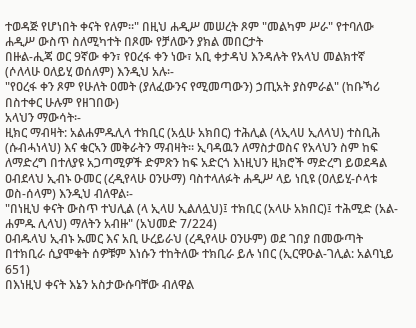ተወዳጅ የሆነበት ቀናት የለም፡፡" በዚህ ሐዲሥ መሠረት ጾም "መልካም ሥራ" የተባለው ሐዲሥ ውስጥ ስለሚካተት በጾሙ የቻለውን ያክል መበርታት
በዙል-ሒጃ ወር 9ኛው ቀን፣ የዐረፋ ቀን ነው፣ አቢ ቀታዳህ እንዳሉት የአላህ መልክተኛ (ሶለላሁ ዐለይሂ ወሰለም) እንዲህ አሉ፡-
"የዐረፋ ቀን ጾም የሁለት ዐመት (ያለፈውንና የሚመጣውን) ኃጢአት ያስምራል" (ከቡኻሪ በስተቀር ሁሉም የዘገበው)
አላህን ማውሳት፡-
ዚክር ማብዛት: አልሐምዱሊላ ተክቢር (አሏሁ አክበር) ተሕሊል (ላኢላሀ ኢለላህ) ተስቢሕ (ሱብሓነላህ) እና ቁርኣን መቅራትን ማብዛት። ኢባዳዉን ለማስታወስና የአላህን ስም ከፍ ለማድረግ በተለያዩ አጋጣሚዎች ድምጽን ከፍ አድርጎ እነዚህን ዚክሮች ማድረግ ይወደዳል
ዐብደላህ ኢብኑ ዑመር (ረዲየላሁ ዐንሁማ) ባስተላለፉት ሐዲሥ ላይ ነቢዩ (ዐለይሂ-ሶላቱ ወስ-ሰላም) እንዲህ ብለዋል፡-
"በነዚህ ቀናት ውስጥ ተህሊል (ላ ኢላሀ ኢልለሏህ)፤ ተክቢር (አላሁ አክበር)፤ ተሕሚድ (አል-ሐምዱ ሊላህ) ማለትን አብዙ" (አህመድ 7/224)
ዐብዱላህ ኢብኑ ኡመር እና አቢ ሁረይራህ (ረዲየላሁ ዐንሁም) ወደ ገበያ በመውጣት በተክቢራ ሲያሞቁት ሰዎቹም እነሱን ተከትለው ተክቢራ ይሉ ነበር (ኢርዋዑል-ገሊል: አልባኒይ 651)
በእነዚህ ቀናት እኔን አስታውሱባቸው ብለዋል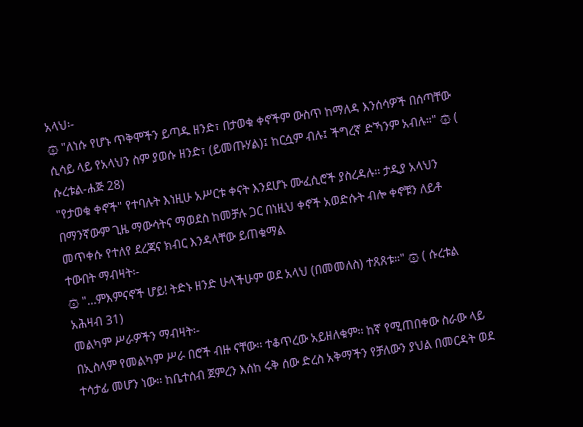አላህ፡-
۞ "ለነሱ የሆኑ ጥቅሞችን ይጣዱ ዘንድ፣ በታወቁ ቀኖችም ውስጥ ከማለዳ እንሰሳዎች በሰጣቸው ሲሳይ ላይ የአላህን ስም ያወሱ ዘንድ፣ (ይመጡሃል)፤ ከርሷም ብሉ፤ ችግረኛ ድኻንም አብሉ።" ۞ ( ሱረቱል-ሐጅ 28)
"የታወቁ ቀኖች" የተባሉት እነዚሁ አሥርቱ ቀናት እንደሆኑ ሙፈሲሮች ያስረዳሉ፡፡ ታዲያ አላህን በማንኛውም ጊዜ ማውሳትና ማወደስ ከመቻሉ ጋር በነዚህ ቀኖች አወድሱት ብሎ ቀኖቹን ለይቶ መጥቀሱ የተለየ ደረጃና ክብር እንዳላቸው ይጠቁማል
ተውበት ማብዛት፡-
۞ "…ምእምናኖች ሆይ! ትድኑ ዘንድ ሁላችሁም ወደ አላህ (በመመለስ) ተጸጸቱ።" ۞ ( ሱረቱል አሕዛብ 31)
መልካም ሥራዎችን ማብዛት፡-
በኢስላም የመልካም ሥራ በሮች ብዙ ናቸው፡፡ ተቆጥረው አይዘለቁም፡፡ ከኛ የሚጠበቀው ስራው ላይ ተሳታፊ መሆን ነው፡፡ ከቤተሰብ ጀምረን እሰከ ሩቅ ሰው ድረስ አቅማችን የቻለውን ያህል በመርዳት ወደ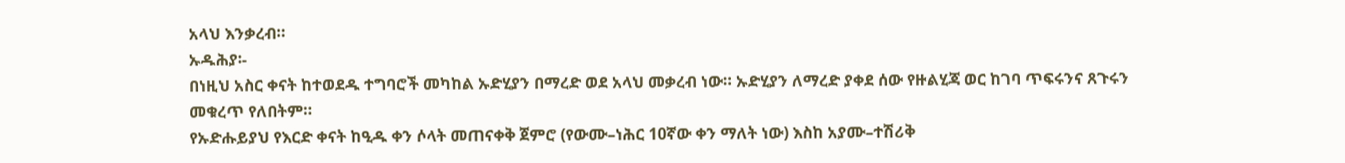አላህ እንቃረብ።
ኡዱሕያ፡-
በነዚህ አስር ቀናት ከተወደዱ ተግባሮች መካከል ኡድሂያን በማረድ ወደ አላህ መቃረብ ነው። ኡድሂያን ለማረድ ያቀደ ሰው የዙልሂጃ ወር ከገባ ጥፍሩንና ጸጉሩን መቁረጥ የለበትም።
የኡድሑይያህ የእርድ ቀናት ከዒዱ ቀን ሶላት መጠናቀቅ ጀምሮ (የውሙ–ነሕር 10ኛው ቀን ማለት ነው) እስከ አያሙ–ተሽሪቅ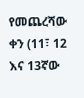የመጨረሻው ቀን (11፣ 12 እና 13ኛው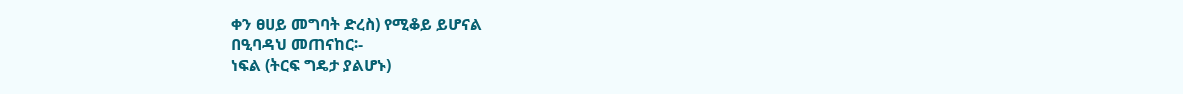ቀን ፀሀይ መግባት ድረስ) የሚቆይ ይሆናል
በዒባዳህ መጠናከር፡-
ነፍል (ትርፍ ግዴታ ያልሆኑ)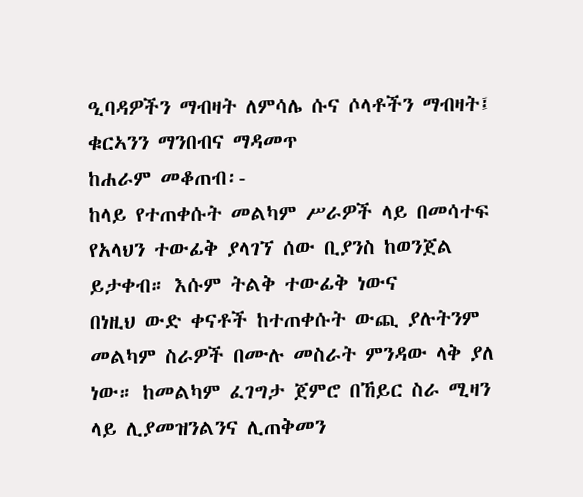ዒባዳዎችን ማብዛት ለምሳሌ ሱና ሶላቶችን ማብዛት፤ ቁርኣንን ማንበብና ማዳመጥ
ከሐራም መቆጠብ፡-
ከላይ የተጠቀሱት መልካም ሥራዎች ላይ በመሳተፍ የአላህን ተውፊቅ ያላገኘ ሰው ቢያንስ ከወንጀል ይታቀብ። እሱም ትልቅ ተውፊቅ ነውና
በነዚህ ውድ ቀናቶች ከተጠቀሱት ውጪ ያሉትንም መልካም ስራዎች በሙሉ መስራት ምንዳው ላቅ ያለ ነው። ከመልካም ፈገግታ ጀምሮ በኸይር ስራ ሚዛን ላይ ሊያመዝንልንና ሊጠቅመን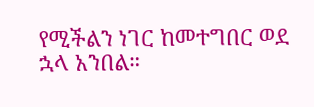የሚችልን ነገር ከመተግበር ወደ ኋላ አንበል።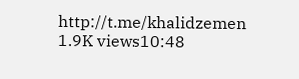http://t.me/khalidzemen
1.9K views10:48